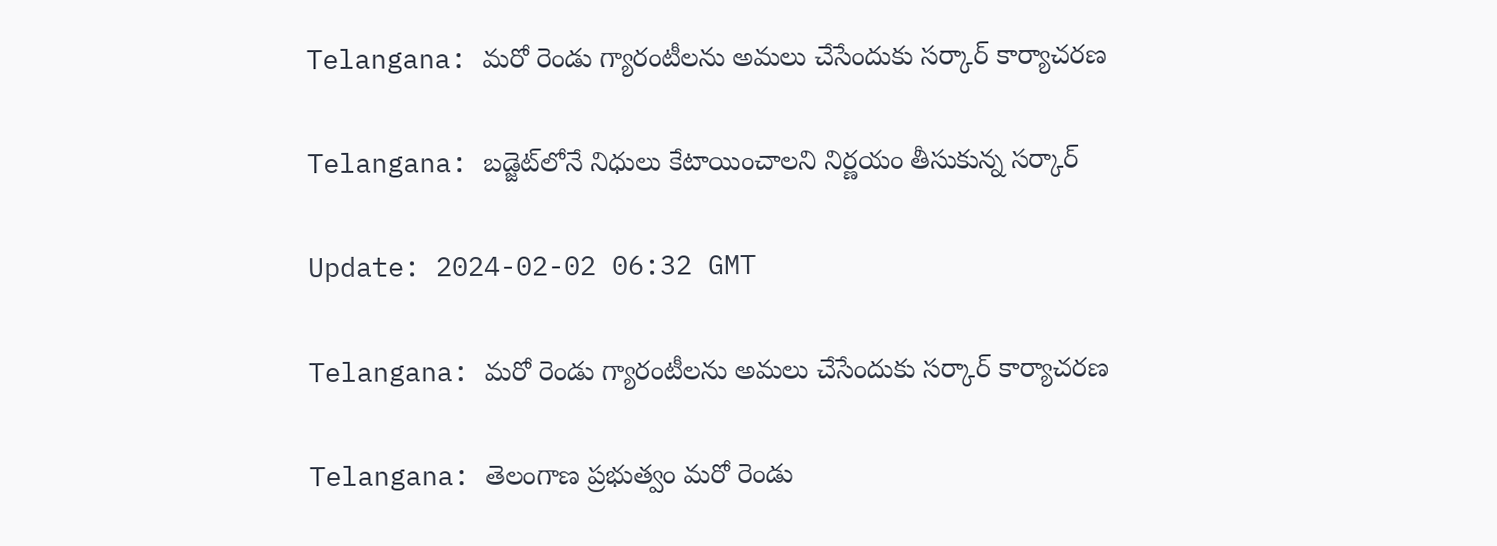Telangana: మరో రెండు గ్యారంటీలను అమలు చేసేందుకు సర్కార్ కార్యాచరణ

Telangana: బడ్జెట్‌లోనే నిధులు కేటాయించాలని నిర్ణయం తీసుకున్న సర్కార్

Update: 2024-02-02 06:32 GMT

Telangana: మరో రెండు గ్యారంటీలను అమలు చేసేందుకు సర్కార్ కార్యాచరణ

Telangana: తెలంగాణ ప్రభుత్వం మరో రెండు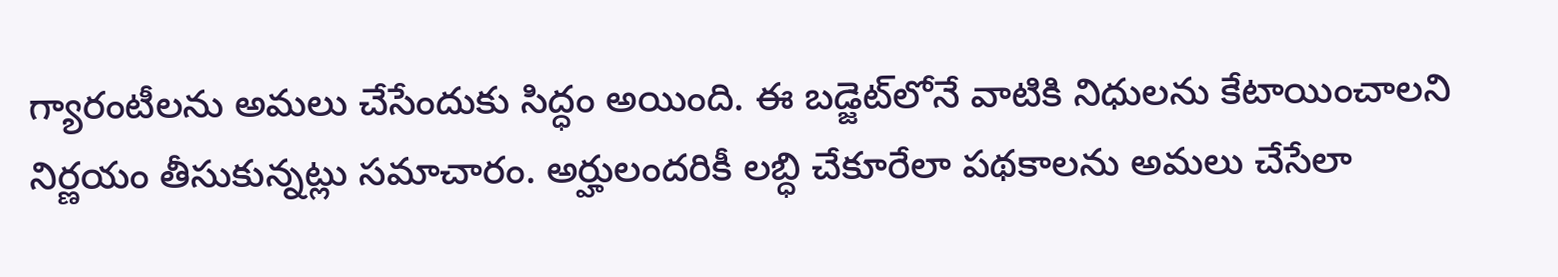గ్యారంటీలను అమలు చేసేందుకు సిద్ధం అయింది. ఈ బడ్జెట్‌లోనే వాటికి నిధులను కేటాయించాలని నిర్ణయం తీసుకున్నట్లు సమాచారం. అర్హులందరికీ లబ్ధి చేకూరేలా పథకాలను అమలు చేసేలా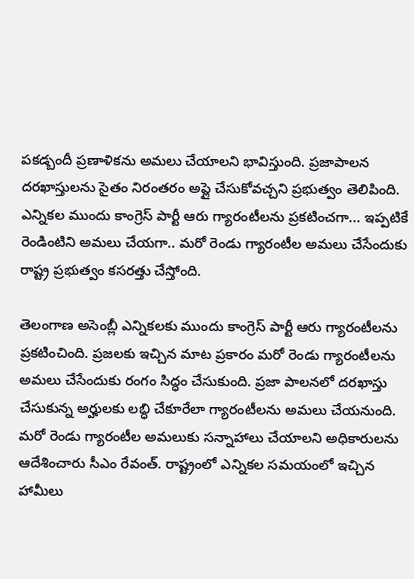పకడ్బందీ ప్రణాళికను అమలు చేయాలని భావిస్తుంది. ప్రజాపాలన దరఖాస్తులను సైతం నిరంతరం అప్లై చేసుకోవచ్చని ప్రభుత్వం తెలిపింది. ఎన్నికల ముందు కాంగ్రెస్ పార్టీ ఆరు గ్యారంటీలను ప్రకటించగా... ఇప్పటికే రెండింటిని అమలు చేయగా.. మరో రెండు గ్యారంటీల అమలు చేసేందుకు రాష్ట్ర ప్రభుత్వం కసరత్తు చేస్తోంది.

తెలంగాణ అసెంబ్లీ ఎన్నికలకు ముందు కాంగ్రెస్ పార్టీ ఆరు గ్యారంటీలను ప్రకటించింది. ప్రజలకు ఇచ్చిన మాట ప్రకారం మరో రెండు గ్యారంటీలను అమలు చేసేందుకు రంగం సిద్ధం చేసుకుంది. ప్రజా పాలనలో దరఖాస్తు చేసుకున్న అర్హులకు లబ్ధి చేకూరేలా గ్యారంటీలను అమలు చేయనుంది. మరో రెండు గ్యారంటీల అమలుకు సన్నాహాలు చేయాలని అధికారులను ఆదేశించారు సీఎం రేవంత్. రాష్ట్రంలో ఎన్నికల సమయంలో ఇచ్చిన హామీలు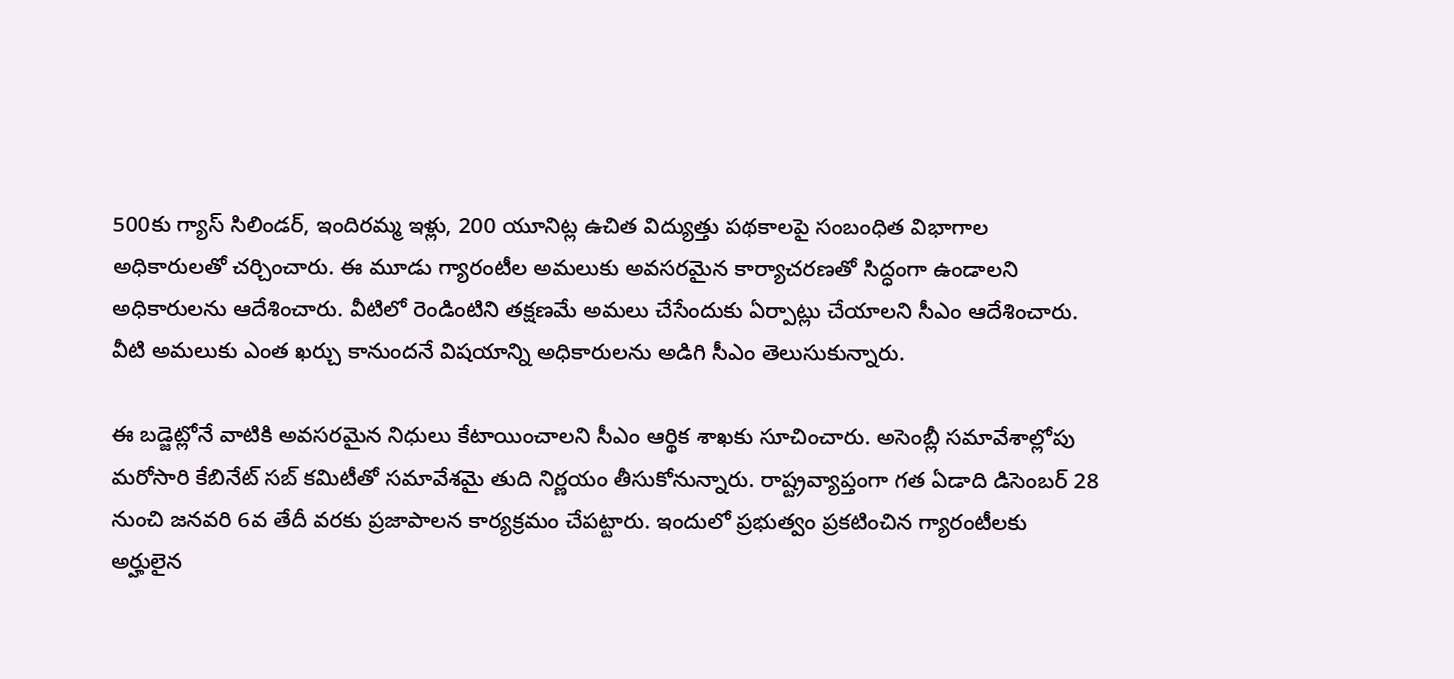500కు గ్యాస్ సిలిండర్, ఇందిరమ్మ ఇళ్లు, 200 యూనిట్ల ఉచిత విద్యుత్తు పథకాలపై సంబంధిత విభాగాల అధికారులతో చర్చించారు. ఈ మూడు గ్యారంటీల అమలుకు అవసరమైన కార్యాచరణతో సిద్ధంగా ఉండాలని అధికారులను ఆదేశించారు. వీటిలో రెండింటిని తక్షణమే అమలు చేసేందుకు ఏర్పాట్లు చేయాలని సీఎం ఆదేశించారు. వీటి అమలుకు ఎంత ఖర్చు కానుందనే విషయాన్ని అధికారులను అడిగి సీఎం తెలుసుకున్నారు.

ఈ బడ్జెట్లోనే వాటికి అవసరమైన నిధులు కేటాయించాలని సీఎం ఆర్థిక శాఖకు సూచించారు. అసెంబ్లీ సమావేశాల్లోపు మరోసారి కేబినేట్ సబ్ కమిటీతో సమావేశమై తుది నిర్ణయం తీసుకోనున్నారు. రాష్ట్రవ్యాప్తంగా గత ఏడాది డిసెంబర్ 28 నుంచి జనవరి 6వ తేదీ వరకు ప్రజాపాలన కార్యక్రమం చేపట్టారు. ఇందులో ప్రభుత్వం ప్రకటించిన గ్యారంటీలకు అర్హులైన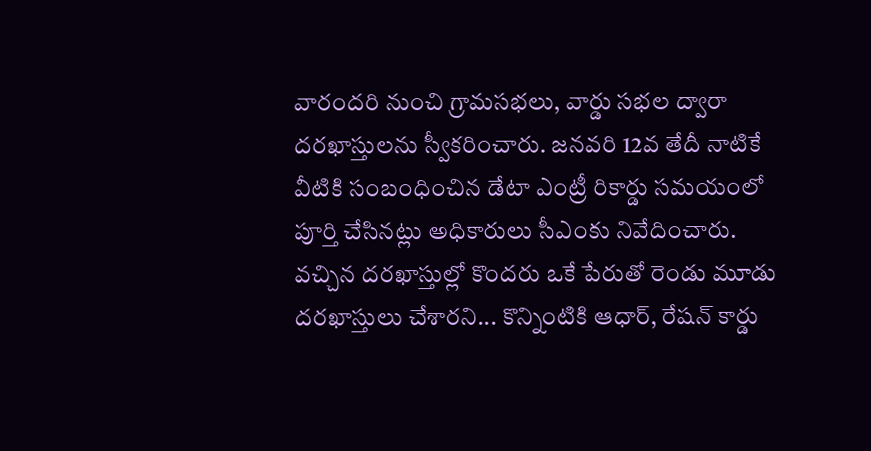వారందరి నుంచి గ్రామసభలు, వార్డు సభల ద్వారా దరఖాస్తులను స్వీకరించారు. జనవరి 12వ తేదీ నాటికే వీటికి సంబంధించిన డేటా ఎంట్రీ రికార్డు సమయంలో పూర్తి చేసినట్లు అధికారులు సీఎంకు నివేదించారు. వచ్చిన దరఖాస్తుల్లో కొందరు ఒకే పేరుతో రెండు మూడు దరఖాస్తులు చేశారని... కొన్నింటికి ఆధార్, రేషన్ కార్డు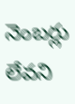నెంబర్లు లేవని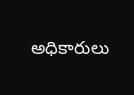అధికారులు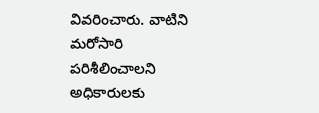వివరించారు. వాటిని మరోసారి పరిశీలించాలని అధికారులకు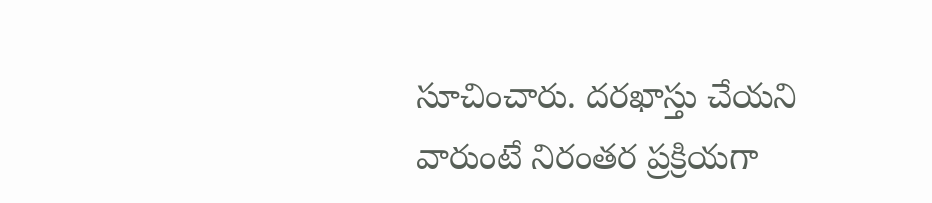సూచించారు. దరఖాస్తు చేయని వారుంటే నిరంతర ప్రక్రియగా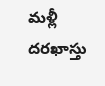మళ్లీ దరఖాస్తు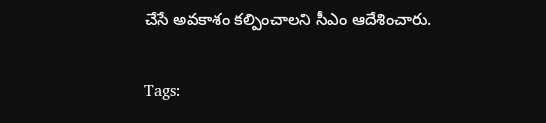చేసే అవకాశం కల్పించాలని సీఎం ఆదేశించారు.

Tags: